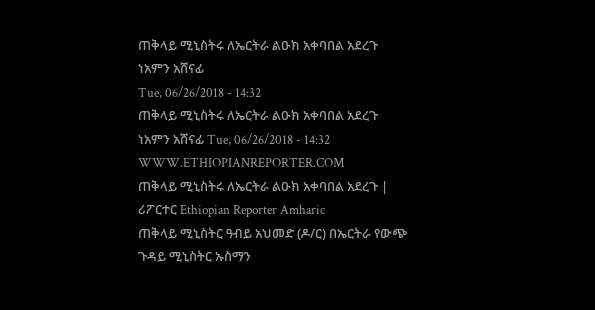ጠቅላይ ሚኒስትሩ ለኤርትራ ልዑክ አቀባበል አደረጉ
ነአምን አሸናፊ
Tue, 06/26/2018 - 14:32
ጠቅላይ ሚኒስትሩ ለኤርትራ ልዑክ አቀባበል አደረጉ ነአምን አሸናፊ Tue, 06/26/2018 - 14:32
WWW.ETHIOPIANREPORTER.COM
ጠቅላይ ሚኒስትሩ ለኤርትራ ልዑክ አቀባበል አደረጉ | ሪፖርተር Ethiopian Reporter Amharic
ጠቅላይ ሚኒስትር ዓብይ አህመድ (ዶ/ር) በኤርትራ የውጭ ጉዳይ ሚኒስትር ኡስማን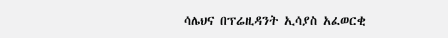ሳሌህና በፕሬዚዳንት ኢሳያስ አፈወርቂ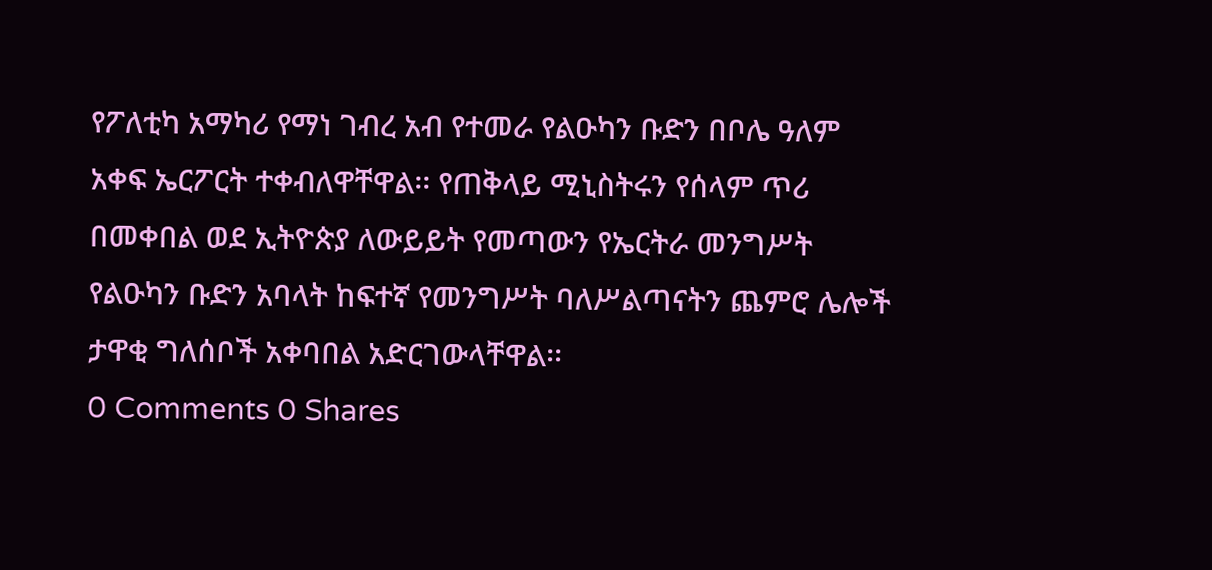የፖለቲካ አማካሪ የማነ ገብረ አብ የተመራ የልዑካን ቡድን በቦሌ ዓለም አቀፍ ኤርፖርት ተቀብለዋቸዋል፡፡ የጠቅላይ ሚኒስትሩን የሰላም ጥሪ በመቀበል ወደ ኢትዮጵያ ለውይይት የመጣውን የኤርትራ መንግሥት የልዑካን ቡድን አባላት ከፍተኛ የመንግሥት ባለሥልጣናትን ጨምሮ ሌሎች ታዋቂ ግለሰቦች አቀባበል አድርገውላቸዋል፡፡
0 Comments 0 Shares